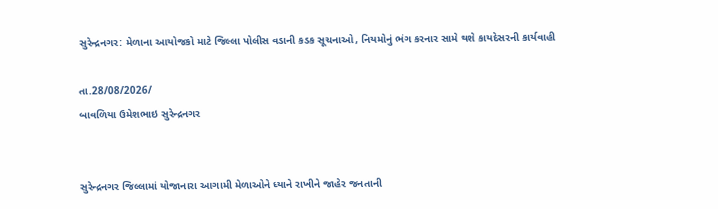સુરેન્દ્રનગર: મેળાના આયોજકો માટે જિલ્લા પોલીસ વડાની કડક સૂચનાઓ, નિયમોનું ભંગ કરનાર સામે થશે કાયદેસરની કાર્યવાહી

તા.28/08/2026/
બાવળિયા ઉમેશભાઇ સુરેન્દ્રનગર


સુરેન્દ્રનગર જિલ્લામાં યોજાનારા આગામી મેળાઓને ધ્યાને રાખીને જાહેર જનતાની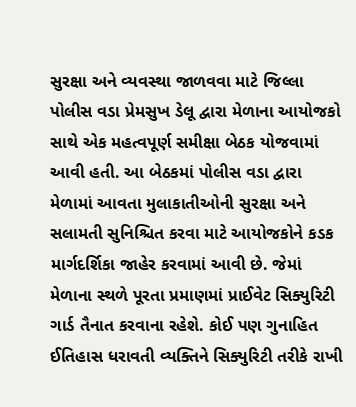સુરક્ષા અને વ્યવસ્થા જાળવવા માટે જિલ્લા પોલીસ વડા પ્રેમસુખ ડેલૂ દ્વારા મેળાના આયોજકો સાથે એક મહત્વપૂર્ણ સમીક્ષા બેઠક યોજવામાં આવી હતી. આ બેઠકમાં પોલીસ વડા દ્વારા મેળામાં આવતા મુલાકાતીઓની સુરક્ષા અને સલામતી સુનિશ્ચિત કરવા માટે આયોજકોને કડક માર્ગદર્શિકા જાહેર કરવામાં આવી છે. જેમાં મેળાના સ્થળે પૂરતા પ્રમાણમાં પ્રાઈવેટ સિક્યુરિટી ગાર્ડ તૈનાત કરવાના રહેશે. કોઈ પણ ગુનાહિત ઈતિહાસ ધરાવતી વ્યક્તિને સિક્યુરિટી તરીકે રાખી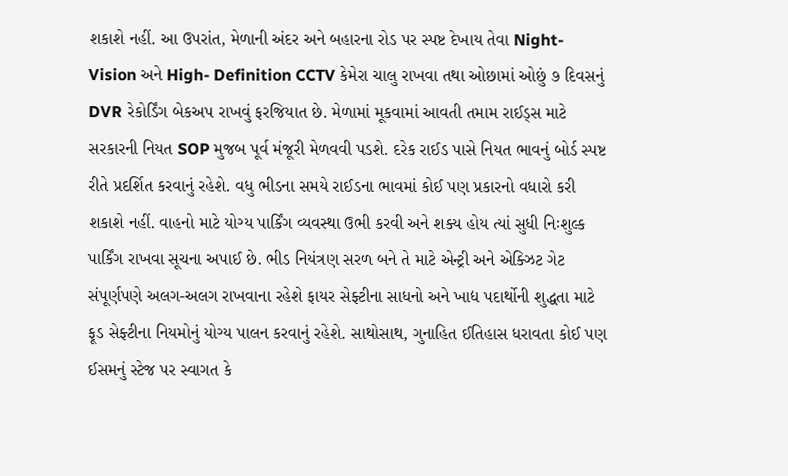શકાશે નહીં. આ ઉપરાંત, મેળાની અંદર અને બહારના રોડ પર સ્પષ્ટ દેખાય તેવા Night- Vision અને High- Definition CCTV કેમેરા ચાલુ રાખવા તથા ઓછામાં ઓછું ૭ દિવસનું DVR રેકોર્ડિંગ બેકઅપ રાખવું ફરજિયાત છે. મેળામાં મૂકવામાં આવતી તમામ રાઈડ્સ માટે સરકારની નિયત SOP મુજબ પૂર્વ મંજૂરી મેળવવી પડશે. દરેક રાઈડ પાસે નિયત ભાવનું બોર્ડ સ્પષ્ટ રીતે પ્રદર્શિત કરવાનું રહેશે. વધુ ભીડના સમયે રાઈડના ભાવમાં કોઈ પણ પ્રકારનો વધારો કરી શકાશે નહીં. વાહનો માટે યોગ્ય પાર્કિંગ વ્યવસ્થા ઉભી કરવી અને શક્ય હોય ત્યાં સુધી નિઃશુલ્ક પાર્કિંગ રાખવા સૂચના અપાઈ છે. ભીડ નિયંત્રણ સરળ બને તે માટે એન્ટ્રી અને એક્ઝિટ ગેટ સંપૂર્ણપણે અલગ-અલગ રાખવાના રહેશે ફાયર સેફ્ટીના સાધનો અને ખાદ્ય પદાર્થોની શુદ્ધતા માટે ફૂડ સેફ્ટીના નિયમોનું યોગ્ય પાલન કરવાનું રહેશે. સાથોસાથ, ગુનાહિત ઈતિહાસ ધરાવતા કોઈ પણ ઈસમનું સ્ટેજ પર સ્વાગત કે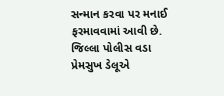સન્માન કરવા પર મનાઈ ફરમાવવામાં આવી છે. જિલ્લા પોલીસ વડા પ્રેમસુખ ડેલૂએ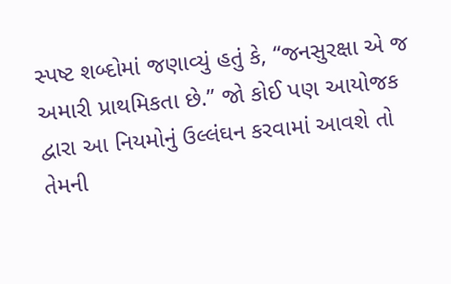સ્પષ્ટ શબ્દોમાં જણાવ્યું હતું કે, “જનસુરક્ષા એ જ અમારી પ્રાથમિકતા છે.” જો કોઈ પણ આયોજક દ્વારા આ નિયમોનું ઉલ્લંઘન કરવામાં આવશે તો તેમની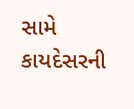સામે કાયદેસરની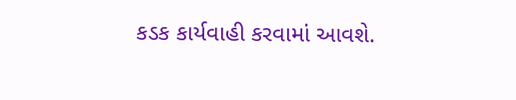કડક કાર્યવાહી કરવામાં આવશે.